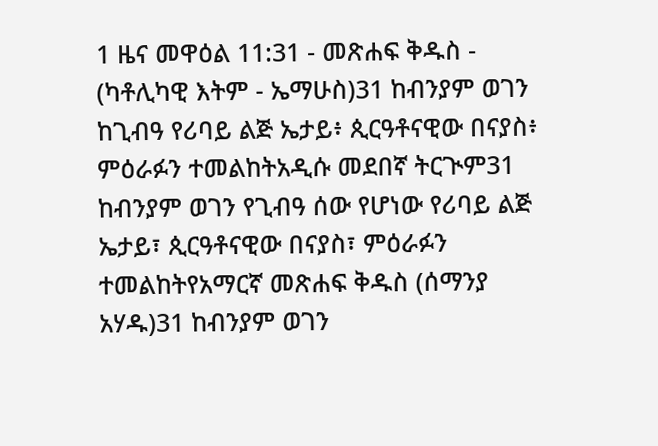1 ዜና መዋዕል 11:31 - መጽሐፍ ቅዱስ - (ካቶሊካዊ እትም - ኤማሁስ)31 ከብንያም ወገን ከጊብዓ የሪባይ ልጅ ኤታይ፥ ጲርዓቶናዊው በናያስ፥ ምዕራፉን ተመልከትአዲሱ መደበኛ ትርጒም31 ከብንያም ወገን የጊብዓ ሰው የሆነው የሪባይ ልጅ ኤታይ፣ ጲርዓቶናዊው በናያስ፣ ምዕራፉን ተመልከትየአማርኛ መጽሐፍ ቅዱስ (ሰማንያ አሃዱ)31 ከብንያም ወገን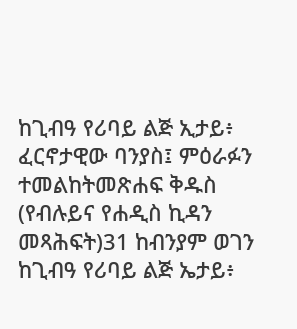ከጊብዓ የሪባይ ልጅ ኢታይ፥ ፈርኖታዊው ባንያስ፤ ምዕራፉን ተመልከትመጽሐፍ ቅዱስ (የብሉይና የሐዲስ ኪዳን መጻሕፍት)31 ከብንያም ወገን ከጊብዓ የሪባይ ልጅ ኤታይ፥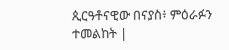ጲርዓቶናዊው በናያስ፥ ምዕራፉን ተመልከት |